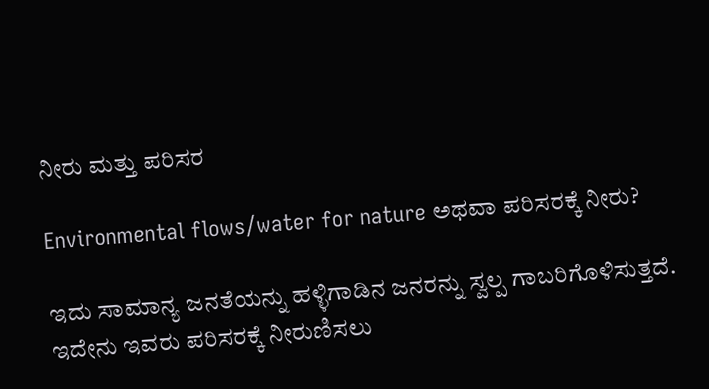ನೀರು ಮತ್ತು ಪರಿಸರ

Environmental flows/water for nature ಅಥವಾ ಪರಿಸರಕ್ಕೆ ನೀರು?

ಇದು ಸಾಮಾನ್ಯ ಜನತೆಯನ್ನು ಹಳ್ಳಿಗಾಡಿನ ಜನರನ್ನು ಸ್ವಲ್ಪ ಗಾಬರಿಗೊಳಿಸುತ್ತದೆ.
ಇದೇನು ಇವರು ಪರಿಸರಕ್ಕೆ ನೀರುಣಿಸಲು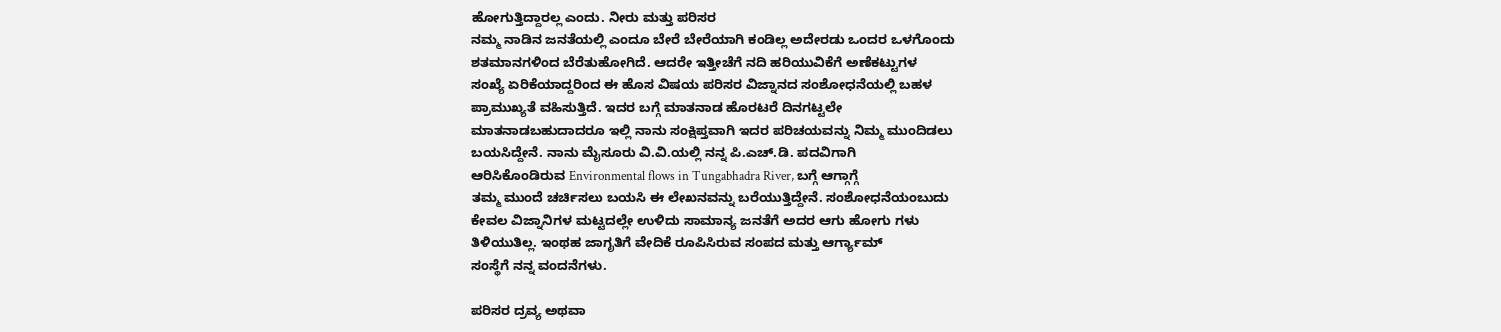ಹೋಗುತ್ತಿದ್ದಾರಲ್ಲ ಎಂದು. ನೀರು ಮತ್ತು ಪರಿಸರ
ನಮ್ಮ ನಾಡಿನ ಜನತೆಯಲ್ಲಿ ಎಂದೂ ಬೇರೆ ಬೇರೆಯಾಗಿ ಕಂಡಿಲ್ಲ ಅದೇರಡು ಒಂದರ ಒಳಗೊಂದು
ಶತಮಾನಗಳಿಂದ ಬೆರೆತುಹೋಗಿದೆ. ಆದರೇ ಇತ್ತೀಚೆಗೆ ನದಿ ಹರಿಯುವಿಕೆಗೆ ಅಣೆಕಟ್ಟುಗಳ
ಸಂಖ್ಯೆ ಏರಿಕೆಯಾದ್ದರಿಂದ ಈ ಹೊಸ ವಿಷಯ ಪರಿಸರ ವಿಜ್ನಾನದ ಸಂಶೋಧನೆಯಲ್ಲಿ ಬಹಳ
ಪ್ರಾಮುಖ್ಯತೆ ವಹಿಸುತ್ತಿದೆ. ಇದರ ಬಗ್ಗೆ ಮಾತನಾಡ ಹೊರಟರೆ ದಿನಗಟ್ಟಲೇ
ಮಾತನಾಡಬಹುದಾದರೂ ಇಲ್ಲಿ ನಾನು ಸಂಕ್ಷಿಪ್ತವಾಗಿ ಇದರ ಪರಿಚಯವನ್ನು ನಿಮ್ಮ ಮುಂದಿಡಲು
ಬಯಸಿದ್ದೇನೆ. ನಾನು ಮೈಸೂರು ವಿ.ವಿ.ಯಲ್ಲಿ ನನ್ನ ಪಿ.ಎಚ್.ಡಿ. ಪದವಿಗಾಗಿ
ಆರಿಸಿಕೊಂಡಿರುವ Environmental flows in Tungabhadra River, ಬಗ್ಗೆ ಆಗ್ಗಾಗ್ಗೆ
ತಮ್ಮ ಮುಂದೆ ಚರ್ಚಿಸಲು ಬಯಸಿ ಈ ಲೇಖನವನ್ನು ಬರೆಯುತ್ತಿದ್ದೇನೆ. ಸಂಶೋಧನೆಯಂಬುದು
ಕೇವಲ ವಿಜ್ನಾನಿಗಳ ಮಟ್ಟದಲ್ಲೇ ಉಳಿದು ಸಾಮಾನ್ಯ ಜನತೆಗೆ ಅದರ ಆಗು ಹೋಗು ಗಳು
ತಿಳಿಯುತಿಲ್ಲ. ಇಂಥಹ ಜಾಗೃತಿಗೆ ವೇದಿಕೆ ರೂಪಿಸಿರುವ ಸಂಪದ ಮತ್ತು ಆರ್ಗ್ಯಾಮ್
ಸಂಸ್ಥೆಗೆ ನನ್ನ ವಂದನೆಗಳು.

ಪರಿಸರ ದ್ರವ್ಯ ಅಥವಾ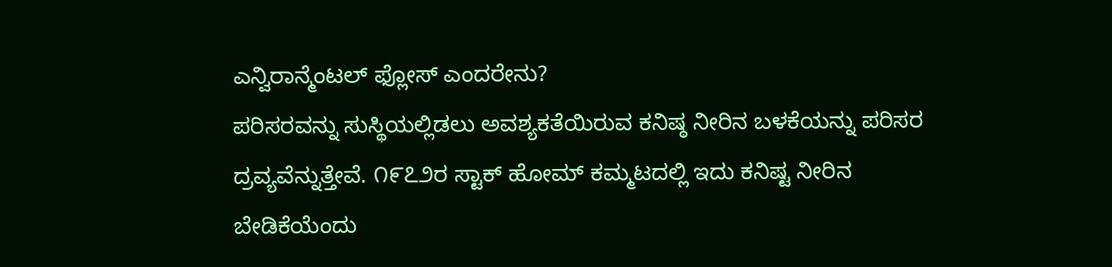ಎನ್ವಿರಾನ್ಮೆಂಟಲ್ ಫ್ಲೋಸ್ ಎಂದರೇನು?
ಪರಿಸರವನ್ನು ಸುಸ್ಥಿಯಲ್ಲಿಡಲು ಅವಶ್ಯಕತೆಯಿರುವ ಕನಿಷ್ಠ ನೀರಿನ ಬಳಕೆಯನ್ನು ಪರಿಸರ
ದ್ರವ್ಯವೆನ್ನುತ್ತೇವೆ. ೧೯೭೨ರ ಸ್ಟಾಕ್ ಹೋಮ್ ಕಮ್ಮಟದಲ್ಲಿ ಇದು ಕನಿಷ್ಟ ನೀರಿನ
ಬೇಡಿಕೆಯೆಂದು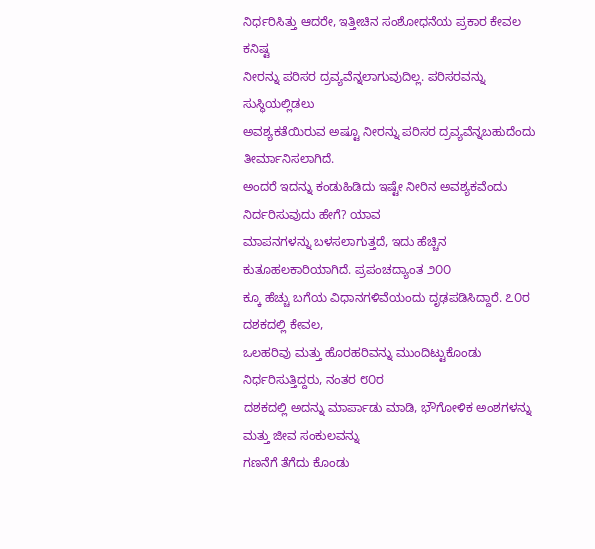ನಿರ್ಧರಿಸಿತ್ತು ಆದರೇ, ಇತ್ತೀಚಿನ ಸಂಶೋಧನೆಯ ಪ್ರಕಾರ ಕೇವಲ ಕನಿಷ್ಟ
ನೀರನ್ನು ಪರಿಸರ ದ್ರವ್ಯವೆನ್ನಲಾಗುವುದಿಲ್ಲ. ಪರಿಸರವನ್ನು ಸುಸ್ಥಿಯಲ್ಲಿಡಲು
ಅವಶ್ಯಕತೆಯಿರುವ ಅಷ್ಟೂ ನೀರನ್ನು ಪರಿಸರ ದ್ರವ್ಯವೆನ್ನಬಹುದೆಂದು ತೀರ್ಮಾನಿಸಲಾಗಿದೆ.
ಅಂದರೆ ಇದನ್ನು ಕಂಡುಹಿಡಿದು ಇಷ್ಟೇ ನೀರಿನ ಅವಶ್ಯಕವೆಂದು ನಿರ್ದರಿಸುವುದು ಹೇಗೆ? ಯಾವ
ಮಾಪನಗಳನ್ನು ಬಳಸಲಾಗುತ್ತದೆ, ಇದು ಹೆಚ್ಚಿನ ಕುತೂಹಲಕಾರಿಯಾಗಿದೆ. ಪ್ರಪಂಚದ್ಯಾಂತ ೨೦೦
ಕ್ಕೂ ಹೆಚ್ಚು ಬಗೆಯ ವಿಧಾನಗಳಿವೆಯಂದು ದೃಢಪಡಿಸಿದ್ದಾರೆ. ೭೦ರ ದಶಕದಲ್ಲಿ ಕೇವಲ,
ಒಲಹರಿವು ಮತ್ತು ಹೊರಹರಿವನ್ನು ಮುಂದಿಟ್ಟುಕೊಂಡು ನಿರ್ಧರಿಸುತ್ತಿದ್ದರು, ನಂತರ ೮೦ರ
ದಶಕದಲ್ಲಿ ಅದನ್ನು ಮಾರ್ಪಾಡು ಮಾಡಿ, ಭೌಗೋಳಿಕ ಅಂಶಗಳನ್ನು ಮತ್ತು ಜೀವ ಸಂಕುಲವನ್ನು
ಗಣನೆಗೆ ತೆಗೆದು ಕೊಂಡು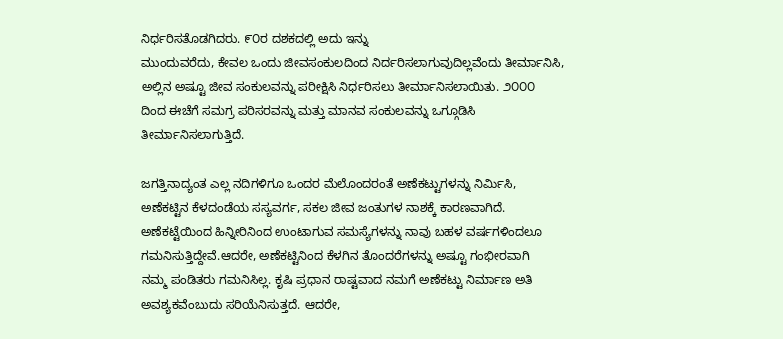ನಿರ್ಧರಿಸತೊಡಗಿದರು. ೯೦ರ ದಶಕದಲ್ಲಿ ಅದು ಇನ್ನು
ಮುಂದುವರೆದು, ಕೇವಲ ಒಂದು ಜೀವಸಂಕುಲದಿಂದ ನಿರ್ದರಿಸಲಾಗುವುದಿಲ್ಲವೆಂದು ತೀರ್ಮಾನಿಸಿ,
ಅಲ್ಲಿನ ಅಷ್ಟೂ ಜೀವ ಸಂಕುಲವನ್ನು ಪರೀಕ್ಷಿಸಿ ನಿರ್ಧರಿಸಲು ತೀರ್ಮಾನಿಸಲಾಯಿತು. ೨೦೦೦
ದಿಂದ ಈಚೆಗೆ ಸಮಗ್ರ ಪರಿಸರವನ್ನು ಮತ್ತು ಮಾನವ ಸಂಕುಲವನ್ನು ಒಗ್ಗೂಡಿಸಿ
ತೀರ್ಮಾನಿಸಲಾಗುತ್ತಿದೆ.

ಜಗತ್ತಿನಾದ್ಯಂತ ಎಲ್ಲ ನದಿಗಳಿಗೂ ಒಂದರ ಮೆಲೊಂದರಂತೆ ಅಣೆಕಟ್ಟುಗಳನ್ನು ನಿರ್ಮಿಸಿ,
ಅಣೆಕಟ್ಟಿನ ಕೆಳದಂಡೆಯ ಸಸ್ಯವರ್ಗ, ಸಕಲ ಜೀವ ಜಂತುಗಳ ನಾಶಕ್ಕೆ ಕಾರಣವಾಗಿದೆ.
ಅಣೆಕಟ್ಟೆಯಿಂದ ಹಿನ್ನೀರಿನಿಂದ ಉಂಟಾಗುವ ಸಮಸ್ಯೆಗಳನ್ನು ನಾವು ಬಹಳ ವರ್ಷಗಳಿಂದಲೂ
ಗಮನಿಸುತ್ತಿದ್ದೇವೆ.ಆದರೇ, ಅಣೆಕಟ್ಟಿನಿಂದ ಕೆಳಗಿನ ತೊಂದರೆಗಳನ್ನು ಅಷ್ಟೂ ಗಂಭೀರವಾಗಿ
ನಮ್ಮ ಪಂಡಿತರು ಗಮನಿಸಿಲ್ಲ. ಕೃಷಿ ಪ್ರಧಾನ ರಾಷ್ಟವಾದ ನಮಗೆ ಅಣೆಕಟ್ಟು ನಿರ್ಮಾಣ ಅತಿ
ಅವಶ್ಯಕವೆಂಬುದು ಸರಿಯೆನಿಸುತ್ತದೆ. ಆದರೇ,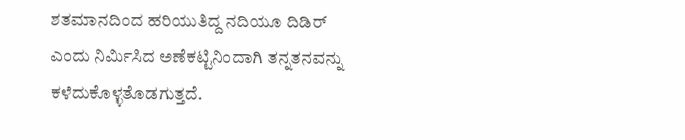ಶತಮಾನದಿಂದ ಹರಿಯುತಿದ್ದ ನದಿಯೂ ದಿಡಿರ್
ಎಂದು ನಿರ್ಮಿಸಿದ ಅಣೆಕಟ್ಟಿನಿಂದಾಗಿ ತನ್ನತನವನ್ನು ಕಳೆದುಕೊಳ್ಳತೊಡಗುತ್ತದೆ.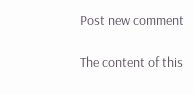Post new comment

The content of this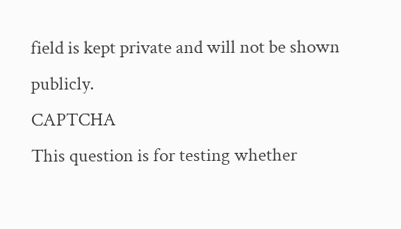field is kept private and will not be shown publicly.
CAPTCHA
This question is for testing whether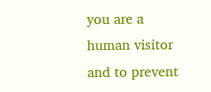you are a human visitor and to prevent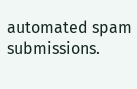automated spam submissions.